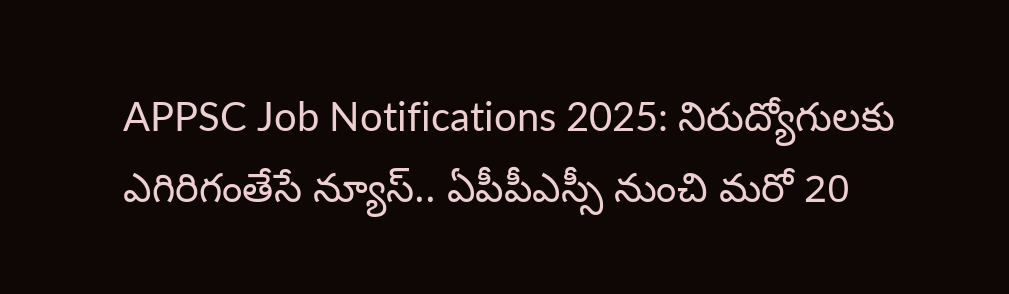APPSC Job Notifications 2025: నిరుద్యోగులకు ఎగిరిగంతేసే న్యూస్.. ఏపీపీఎస్సీ నుంచి మరో 20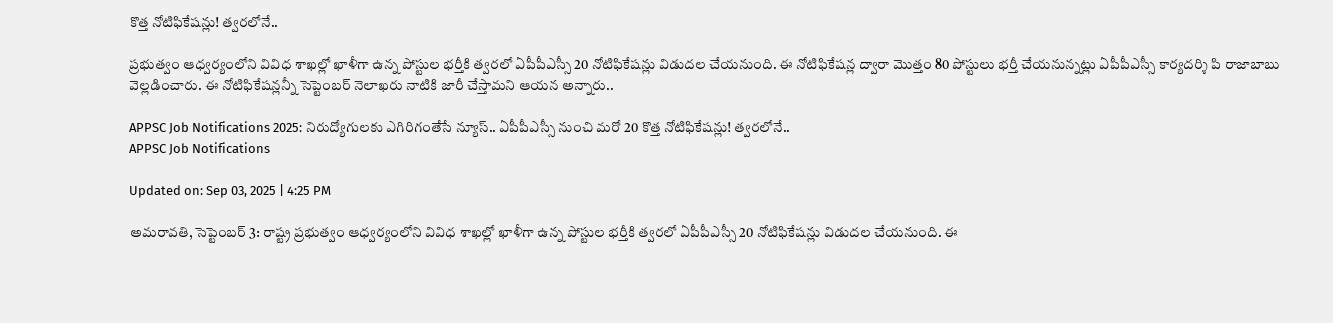కొత్త నోటిఫికేషన్లు! త్వరలోనే..

ప్రభుత్వం ఆధ్వర్యంలోని వివిధ శాఖల్లో ఖాళీగా ఉన్న పోస్టుల భర్తీకి త్వరలో ఏపీపీఎస్సీ 20 నోటిఫికేషన్లు విడుదల చేయనుంది. ఈ నోటిఫికేషన్ల ద్వారా మొత్తం 80 పోస్టులు భర్తీ చేయనున్నట్లు ఏపీపీఎస్సీ కార్యదర్శి పి రాజాబాబు వెల్లడించారు. ఈ నోటిఫికేషన్లన్నీ సెప్టెంబర్ నెలాఖరు నాటికి జారీ చేస్తామని ఆయన అన్నారు..

APPSC Job Notifications 2025: నిరుద్యోగులకు ఎగిరిగంతేసే న్యూస్.. ఏపీపీఎస్సీ నుంచి మరో 20 కొత్త నోటిఫికేషన్లు! త్వరలోనే..
APPSC Job Notifications

Updated on: Sep 03, 2025 | 4:25 PM

అమరావతి, సెప్టెంబర్‌ 3: రాష్ట్ర ప్రభుత్వం ఆధ్వర్యంలోని వివిధ శాఖల్లో ఖాళీగా ఉన్న పోస్టుల భర్తీకి త్వరలో ఏపీపీఎస్సీ 20 నోటిఫికేషన్లు విడుదల చేయనుంది. ఈ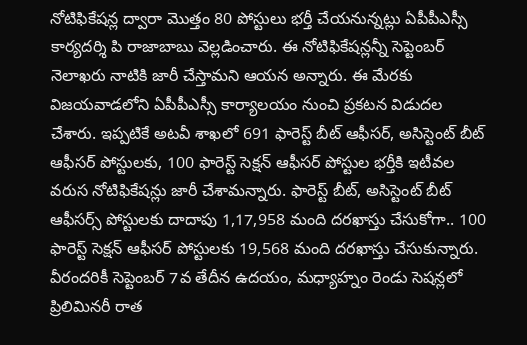నోటిఫికేషన్ల ద్వారా మొత్తం 80 పోస్టులు భర్తీ చేయనున్నట్లు ఏపీపీఎస్సీ కార్యదర్శి పి రాజాబాబు వెల్లడించారు. ఈ నోటిఫికేషన్లన్నీ సెప్టెంబర్ నెలాఖరు నాటికి జారీ చేస్తామని ఆయన అన్నారు. ఈ మేరకు విజయవాడలోని ఏపీపీఎస్సీ కార్యాలయం నుంచి ప్రకటన విడుదల చేశారు. ఇప్పటికే అటవీ శాఖలో 691 ఫారెస్ట్‌ బీట్‌ ఆఫీసర్‌, అసిస్టెంట్‌ బీట్‌ ఆఫీసర్‌ పోస్టులకు, 100 ఫారెస్ట్‌ సెక్షన్‌ ఆఫీసర్‌ పోస్టుల భర్తీకి ఇటీవల వరుస నోటిఫికేషన్లు జారీ చేశామన్నారు. ఫారెస్ట్‌ బీట్, అసిస్టెంట్‌ బీట్‌ ఆఫీసర్స్‌ పోస్టులకు దాదాపు 1,17,958 మంది దరఖాస్తు చేసుకోగా.. 100 ఫారెస్ట్‌ సెక్షన్‌ ఆఫీసర్‌ పోస్టులకు 19,568 మంది దరఖాస్తు చేసుకున్నారు. వీరందరికీ సెప్టెంబర్ 7వ తేదీన ఉదయం, మధ్యాహ్నం రెండు సెషన్లలో ప్రిలిమినరీ రాత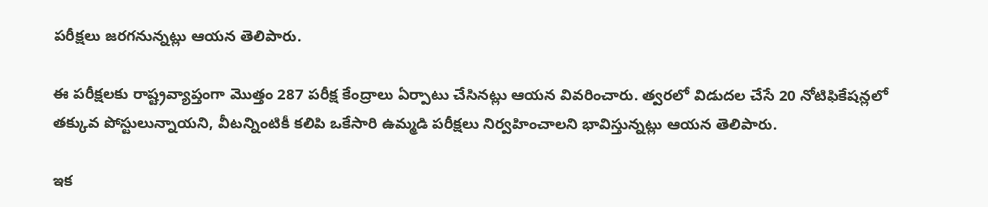పరీక్షలు జరగనున్నట్లు ఆయన తెలిపారు.

ఈ పరీక్షలకు రాష్ట్రవ్యాప్తంగా మొత్తం 287 పరీక్ష కేంద్రాలు ఏర్పాటు చేసినట్లు ఆయన వివరించారు. త్వరలో విడుదల చేసే 20 నోటిఫికేషన్లలో తక్కువ పోస్టులున్నాయని, వీటన్నింటికీ కలిపి ఒకేసారి ఉమ్మడి పరీక్షలు నిర్వహించాలని భావిస్తున్నట్లు ఆయన తెలిపారు.

ఇక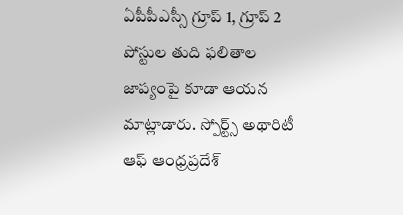ఏపీపీఎస్సీ గ్రూప్ 1, గ్రూప్ 2 పోస్టుల తుది ఫలితాల జాప్యంపై కూడా ఆయన మాట్లాడారు. స్పోర్ట్స్ అథారిటీ ఆఫ్ ఆంధ్రప్రదేశ్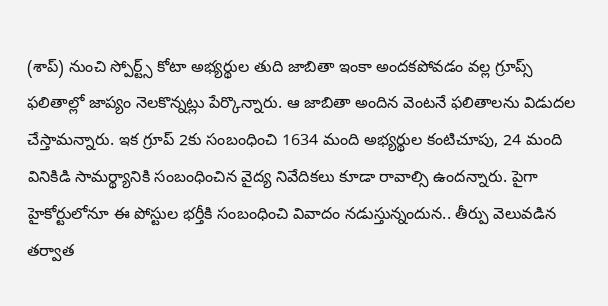(శాప్) నుంచి స్పోర్ట్స్ కోటా అభ్యర్థుల తుది జాబితా ఇంకా అందకపోవడం వల్ల గ్రూప్స్‌ ఫలితాల్లో జాప్యం నెలకొన్నట్లు పేర్కొన్నారు. ఆ జాబితా అందిన వెంటనే ఫలితాలను విడుదల చేస్తామన్నారు. ఇక గ్రూప్ 2కు సంబంధించి 1634 మంది అభ్యర్థుల కంటిచూపు, 24 మంది వినికిడి సామర్థ్యానికి సంబంధించిన వైద్య నివేదికలు కూడా రావాల్సి ఉందన్నారు. పైగా హైకోర్టులోనూ ఈ పోస్టుల భర్తీకి సంబంధించి వివాదం నడుస్తున్నందున.. తీర్పు వెలువడిన తర్వాత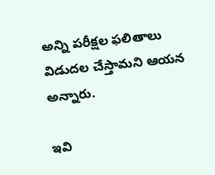అన్ని పరీక్షల ఫలితాలు విడుదల చేస్తామని ఆయన అన్నారు.

ఇవి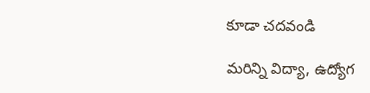కూడా చదవండి

మరిన్ని విద్యా, ఉద్యోగ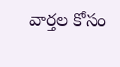వార్తల కోసం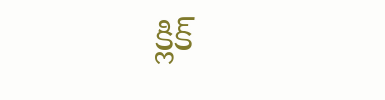క్లిక్‌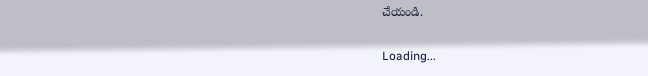చేయండి.

Loading...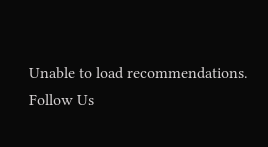Unable to load recommendations.
Follow Us